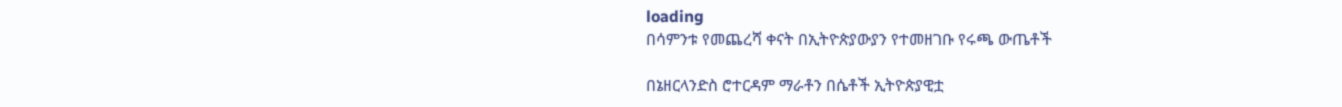loading
በሳምንቱ የመጨረሻ ቀናት በኢትዮጵያውያን የተመዘገቡ የሩጫ ውጤቶች

በኔዘርላንድስ ሮተርዳም ማራቶን በሴቶች ኢትዮጵያዊቷ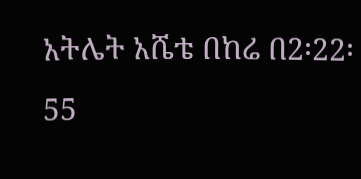አትሌት አሼቴ በከሬ በ2፡22፡55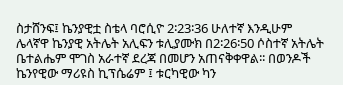ስታሸንፍ፤ ኬንያዊቷ ስቴላ ባሮሲዮ 2፡23፡36 ሁለተኛ እንዲሁም ሌላኛዋ ኬንያዊ አትሌት አሊፍን ቱሊያሙክ በ2፡26፡50 ሶስተኛ አትሌት ቤተልሔም ሞገስ አራተኛ ደረጃ በመሆን አጠናቅቀዋል፡፡ በወንዶች ኬንየዊው ማሪዩስ ኪፕሴሬም ፤ ቱርካዊው ካን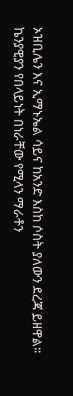ኦዝቢሌን እና ኢማኑኤል ሳይና ከአንድ እስከ ሶስት ያለውን ደረጃ ይዘዋል፡፡ ኬንያዊያን የበላይነት በነራቸው የሚላን ማራቶን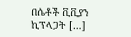በሴቶች ቪቪያን ኪፕላጋት […]